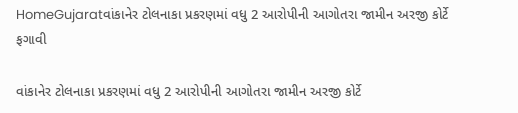HomeGujaratવાંકાનેર ટોલનાકા પ્રકરણમાં વધુ 2 આરોપીની આગોતરા જામીન અરજી કોર્ટે ફગાવી

વાંકાનેર ટોલનાકા પ્રકરણમાં વધુ 2 આરોપીની આગોતરા જામીન અરજી કોર્ટે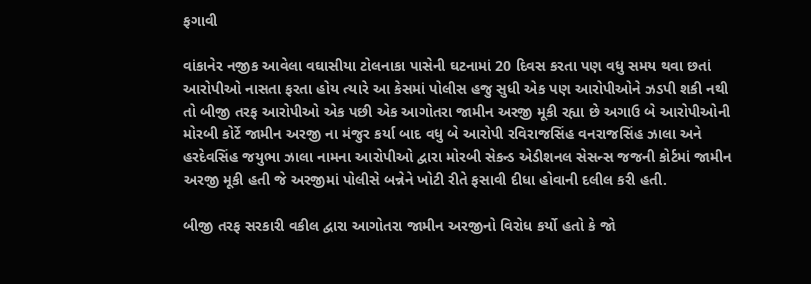ફગાવી

વાંકાનેર નજીક આવેલા વઘાસીયા ટોલનાકા પાસેની ઘટનામાં 20 દિવસ કરતા પણ વધુ સમય થવા છતાં આરોપીઓ નાસતા ફરતા હોય ત્યારે આ કેસમાં પોલીસ હજુ સુધી એક પણ આરોપીઓને ઝડપી શકી નથી તો બીજી તરફ આરોપીઓ એક પછી એક આગોતરા જામીન અરજી મૂકી રહ્યા છે અગાઉ બે આરોપીઓની મોરબી કોર્ટે જામીન અરજી ના મંજુર કર્યા બાદ વધુ બે આરોપી રવિરાજસિંહ વનરાજસિંહ ઝાલા અને હરદેવસિંહ જયુભા ઝાલા નામના આરોપીઓ દ્વારા મોરબી સેકન્ડ એડીશનલ સેસન્સ જજની કોર્ટમાં જામીન અરજી મૂકી હતી જે અરજીમાં પોલીસે બન્નેને ખોટી રીતે ફસાવી દીધા હોવાની દલીલ કરી હતી.

બીજી તરફ સરકારી વકીલ દ્વારા આગોતરા જામીન અરજીનો વિરોધ કર્યો હતો કે જો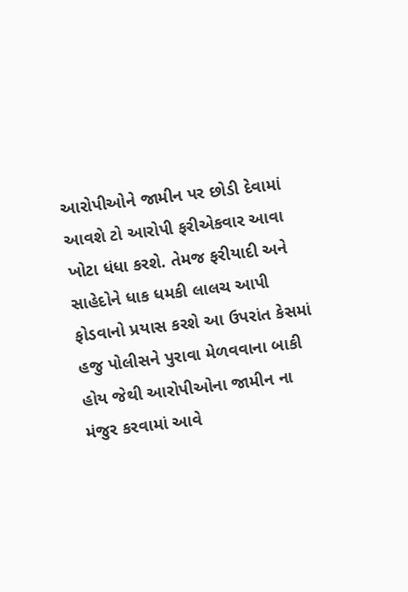આરોપીઓને જામીન પર છોડી દેવામાં આવશે ટો આરોપી ફરીએકવાર આવા ખોટા ધંધા કરશે. તેમજ ફરીયાદી અને સાહેદોને ધાક ધમકી લાલચ આપી ફોડવાનો પ્રયાસ કરશે આ ઉપરાંત કેસમાં હજુ પોલીસને પુરાવા મેળવવાના બાકી હોય જેથી આરોપીઓના જામીન ના મંજુર કરવામાં આવે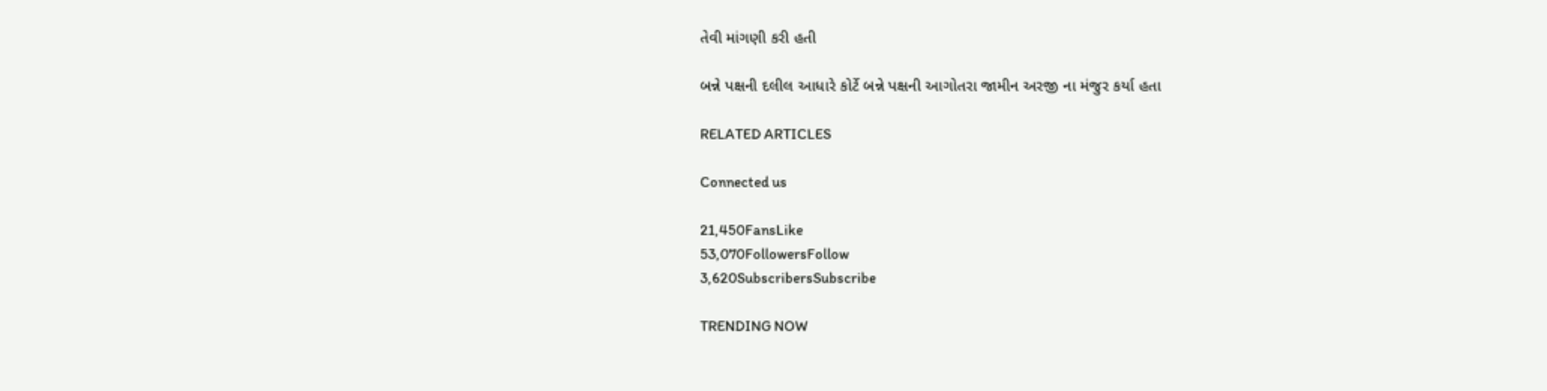તેવી માંગણી કરી હતી

બન્ને પક્ષની દલીલ આધારે કોર્ટે બન્ને પક્ષની આગોતરા જામીન અરજી ના મંજુર કર્યા હતા

RELATED ARTICLES

Connected us

21,450FansLike
53,070FollowersFollow
3,620SubscribersSubscribe

TRENDING NOW